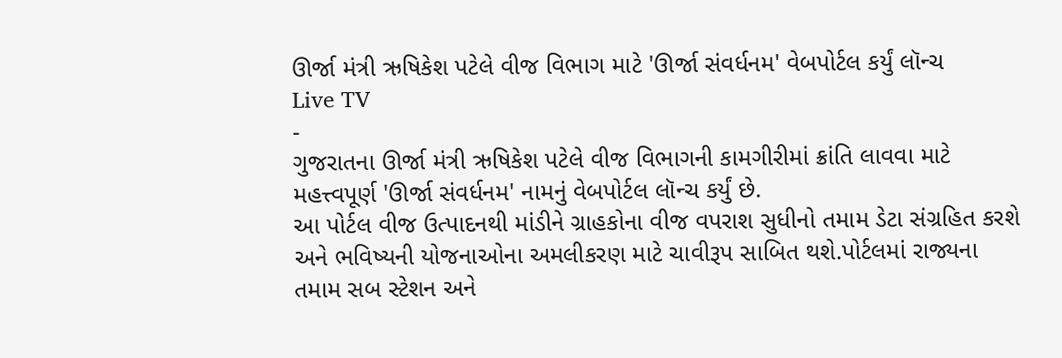ઊર્જા મંત્રી ઋષિકેશ પટેલે વીજ વિભાગ માટે 'ઊર્જા સંવર્ધનમ' વેબપોર્ટલ કર્યું લૉન્ચ
Live TV
-
ગુજરાતના ઊર્જા મંત્રી ઋષિકેશ પટેલે વીજ વિભાગની કામગીરીમાં ક્રાંતિ લાવવા માટે મહત્ત્વપૂર્ણ 'ઊર્જા સંવર્ધનમ' નામનું વેબપોર્ટલ લૉન્ચ કર્યું છે.
આ પોર્ટલ વીજ ઉત્પાદનથી માંડીને ગ્રાહકોના વીજ વપરાશ સુધીનો તમામ ડેટા સંગ્રહિત કરશે અને ભવિષ્યની યોજનાઓના અમલીકરણ માટે ચાવીરૂપ સાબિત થશે.પોર્ટલમાં રાજ્યના તમામ સબ સ્ટેશન અને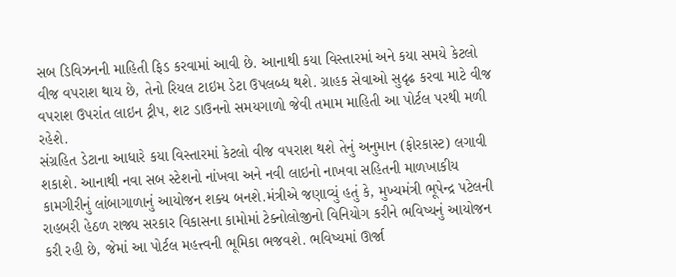સબ ડિવિઝનની માહિતી ફિડ કરવામાં આવી છે. આનાથી કયા વિસ્તારમાં અને કયા સમયે કેટલો વીજ વપરાશ થાય છે, તેનો રિયલ ટાઇમ ડેટા ઉપલબ્ધ થશે. ગ્રાહક સેવાઓ સુદૃઢ કરવા માટે વીજ વપરાશ ઉપરાંત લાઇન ટ્રીપ, શટ ડાઉનનો સમયગાળો જેવી તમામ માહિતી આ પોર્ટલ પરથી મળી રહેશે.
સંગ્રહિત ડેટાના આધારે કયા વિસ્તારમાં કેટલો વીજ વપરાશ થશે તેનું અનુમાન (ફોરકાસ્ટ) લગાવી શકાશે. આનાથી નવા સબ સ્ટેશનો નાંખવા અને નવી લાઇનો નાખવા સહિતની માળખાકીય કામગીરીનું લાંબાગાળાનું આયોજન શક્ય બનશે.મંત્રીએ જણાવ્યું હતું કે, મુખ્યમંત્રી ભૂપેન્દ્ર પટેલની રાહબરી હેઠળ રાજ્ય સરકાર વિકાસના કામોમાં ટેક્નોલોજીનો વિનિયોગ કરીને ભવિષ્યનું આયોજન કરી રહી છે, જેમાં આ પોર્ટલ મહત્ત્વની ભૂમિકા ભજવશે. ભવિષ્યમાં ઊર્જા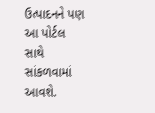ઉત્પાદનને પણ આ પોર્ટલ સાથે સાંકળવામાં આવશે.